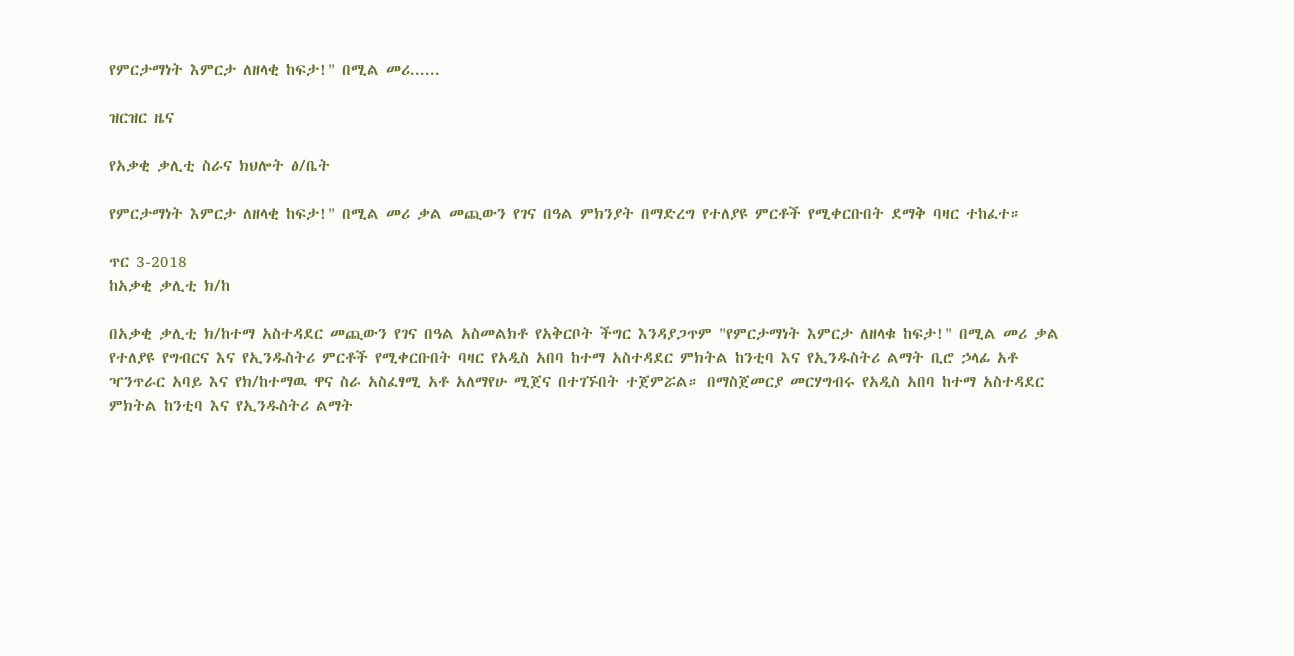የምርታማነት እምርታ ለዘላቂ ከፍታ!" በሚል መሪ......

ዝርዝር ዜና

የአቃቂ ቃሊቲ ስራና ክህሎት ፅ/ቤት

የምርታማነት እምርታ ለዘላቂ ከፍታ!" በሚል መሪ ቃል መጪውን የገና በዓል ምክንያት በማድረግ የተለያዩ ምርቶች የሚቀርቡበት ደማቅ ባዛር ተከፈተ።

ጥር 3-2018
ከአቃቂ ቃሊቲ ክ/ከ

በአቃቂ ቃሊቲ ክ/ከተማ አስተዳደር መጪውን የገና በዓል አስመልክቶ የአቅርቦት ችግር እንዳያጋጥም "የምርታማነት እምርታ ለዘላቁ ከፍታ!" በሚል መሪ ቃል የተለያዩ የግብርና እና የኢንዱስትሪ ምርቶች የሚቀርቡበት ባዛር የአዲስ አበባ ከተማ አስተዳደር ምክትል ከንቲባ እና የኢንዱስትሪ ልማት ቢሮ ኃላፊ አቶ ዣንጥራር አባይ እና የክ/ከተማዉ ዋና ስራ አስፈፃሚ አቶ አለማየሁ ሚጀና በተገኙበት ተጀምሯል። በማስጀመርያ መርሃግብሩ የአዲስ አበባ ከተማ አስተዳደር ምክትል ከንቲባ እና የኢንዱስትሪ ልማት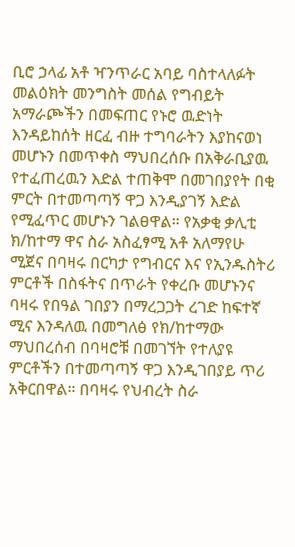ቢሮ ኃላፊ አቶ ዣንጥራር አባይ ባስተላለፉት መልዕክት መንግስት መሰል የግብይት አማራጮችን በመፍጠር የኑሮ ዉድነት እንዳይከሰት ዘርፈ ብዙ ተግባራትን እያከናወነ መሆኑን በመጥቀስ ማህበረሰቡ በአቅራቢያዉ የተፈጠረዉን እድል ተጠቅሞ በመገበያየት በቂ ምርት በተመጣጣኝ ዋጋ እንዲያገኝ እድል የሚፈጥር መሆኑን ገልፀዋል። የአቃቂ ቃሊቲ ክ/ከተማ ዋና ስራ አስፈፃሚ አቶ አለማየሁ ሚጀና በባዛሩ በርካታ የግብርና እና የኢንዱስትሪ ምርቶች በስፋትና በጥራት የቀረቡ መሆኑንና ባዛሩ የበዓል ገበያን በማረጋጋት ረገድ ከፍተኛ ሚና እንዳለዉ በመግለፅ የክ/ከተማው ማህበረሰብ በባዛሮቹ በመገኘት የተለያዩ ምርቶችን በተመጣጣኝ ዋጋ እንዲገበያይ ጥሪ አቅርበዋል። በባዛሩ የህብረት ስራ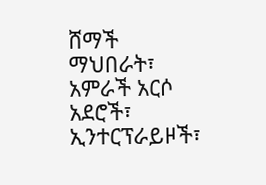ሸማች ማህበራት፣ አምራች አርሶ አደሮች፣ ኢንተርፕራይዞች፣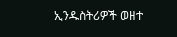ኢንዱስትሪዎች ወዘተ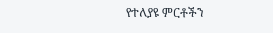የተለያዩ ምርቶችን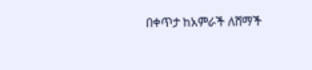በቀጥታ ከአምራች ለሸማች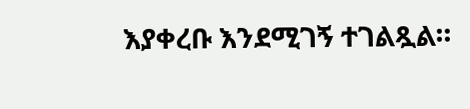እያቀረቡ እንደሚገኝ ተገልጿል።